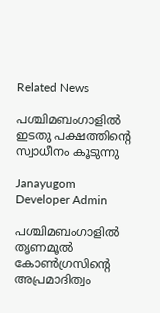Related News

പശ്ചിമബംഗാളില്‍ ഇടതു പക്ഷത്തിന്റെ സ്വാധീനം കൂടുന്നു

Janayugom
Developer Admin

പശ്ചിമബംഗാളില്‍ തൃണമൂല്‍ കോണ്‍ഗ്രസിന്റെ അപ്രമാദിത്വം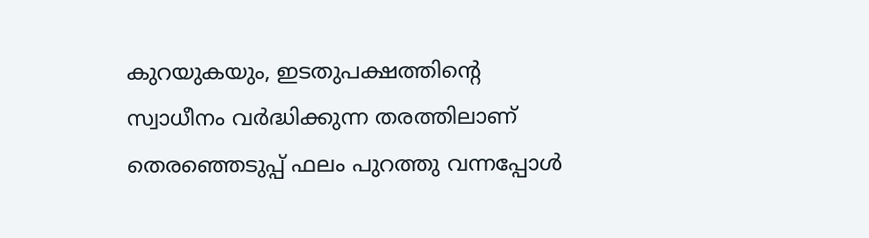കുറയുകയും, ഇടതുപക്ഷത്തിന്റെ സ്വാധീനം വര്‍ദ്ധിക്കുന്ന തരത്തിലാണ് തെരഞ്ഞെടുപ്പ് ഫലം പുറത്തു വന്നപ്പോള്‍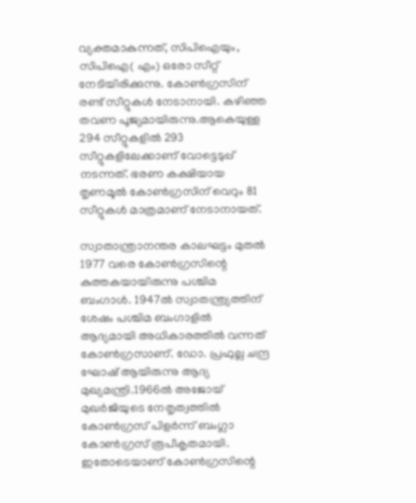വ്യക്തമാകുന്നത്, സിപിഐയും, സിപിഐ( എം) ഒരോ സീറ്റ് നേടിയിരിക്കുന്നു. കോണ്‍ഗ്രസിന് രണ്ട് സീറ്റുകള്‍ നേടാനായി. കഴിഞ്ഞ തവണ പൂജ്യമായിരുന്നു.ആകെയുള്ള 294 സീറ്റുകളില്‍ 293 സീറ്റുകളിലേക്കാണ് വോട്ടെടുപ്പ് നടന്നത്. ഭരണ കക്ഷിയായ തൃണമൂല്‍ കോണ്‍ഗ്രസിന് വെറും 81 സീറ്റുകള്‍ മാത്രമാണ് നേടാനായത്.

സ്വാതാന്ത്രാനന്തര കാലഘട്ടം മുതല്‍ 1977 വരെ കോണ്‍ഗ്രസിന്റെ കുത്തകയായിരുന്നു പശ്ചിമ ബംഗാള്‍. 1947ല്‍ സ്വാതന്ത്ര്യത്തിന് ശേഷം പശ്ചിമ ബംഗാളില്‍ ആദ്യമായി അധികാരത്തില്‍ വന്നത് കോണ്‍ഗ്രസാണ്. ഡോ. പ്രഫുല്ല ചന്ദ്ര ഘോഷ് ആയിരുന്നു ആദ്യ മുഖ്യമന്ത്രി.1966ല്‍ അജോയ് മുഖര്‍ജിയുടെ നേതൃത്വത്തില്‍ കോണ്‍ഗ്രസ് പിളര്‍ന്ന് ബംഗ്ലാ കോണ്‍ഗ്രസ് രൂപീകൃതമായി. ഇതോടെയാണ് കോണ്‍ഗ്രസിന്റെ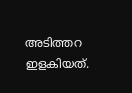അടിത്തറ ഇളകിയത്.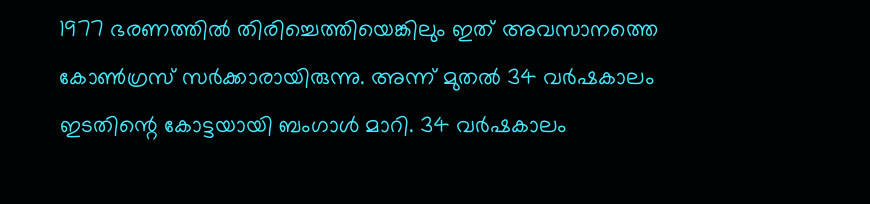1977 ഭരണത്തില്‍ തിരിച്ചെത്തിയെങ്കിലും ഇത് അവസാനത്തെ കോണ്‍ഗ്രസ് സര്‍ക്കാരായിരുന്നു. അന്ന് മുതല്‍ 34 വര്‍ഷകാലം ഇടതിന്റെ കോട്ടയായി ബംഗാള്‍ മാറി. 34 വര്‍ഷകാലം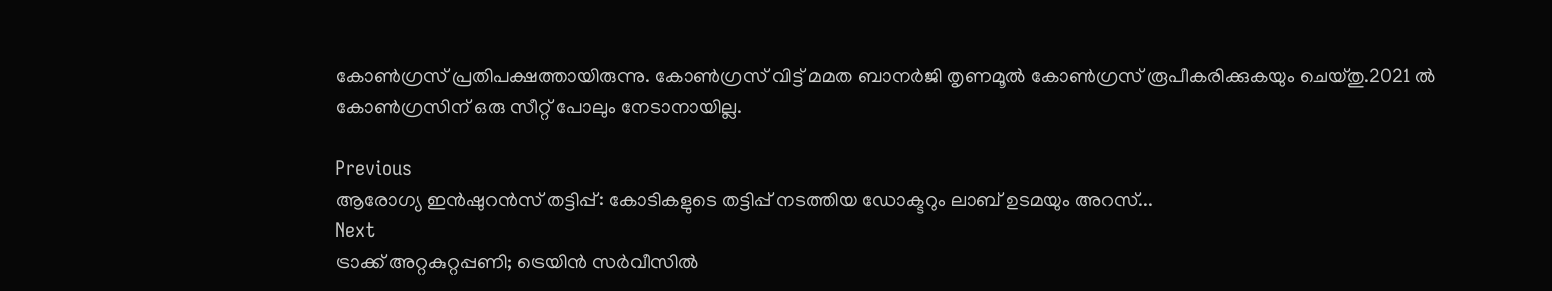കോണ്‍ഗ്രസ് പ്രതിപക്ഷത്തായിരുന്നു. കോണ്‍ഗ്രസ് വിട്ട് മമത ബാനര്‍ജി തൃണമൂല്‍ കോണ്‍ഗ്രസ് രൂപീകരിക്കുകയും ചെയ്തു.2021 ല്‍ കോണ്‍ഗ്രസിന് ഒരു സീറ്റ് പോലും നേടാനായില്ല.

Previous
ആരോഗ്യ ഇൻഷുറൻസ് തട്ടിപ്പ്: കോടികളുടെ തട്ടിപ്പ് നടത്തിയ ഡോക്ടറും ലാബ് ഉടമയും അറസ്...
Next
ട്രാക്ക്‌ അറ്റകുറ്റപ്പണി; ട്രെയിൻ സർവീസിൽ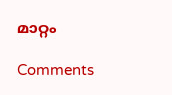മാറ്റം

Comments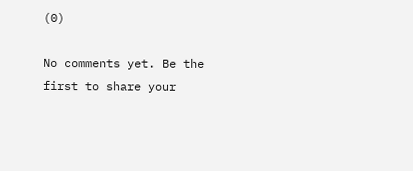(0)

No comments yet. Be the first to share your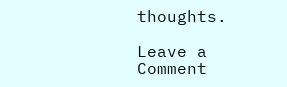thoughts.

Leave a Comment